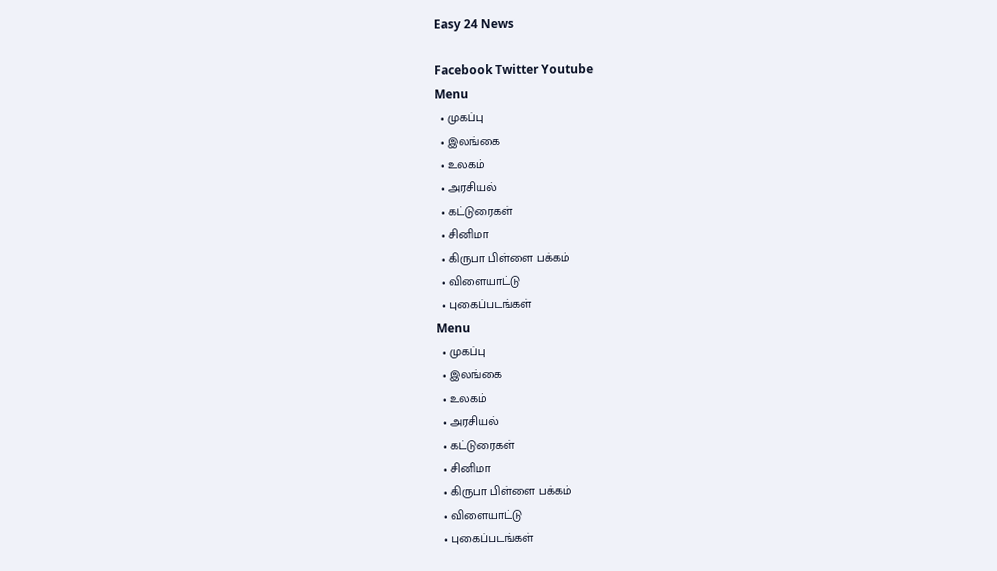Easy 24 News

Facebook Twitter Youtube
Menu
  • முகப்பு
  • இலங்கை
  • உலகம்
  • அரசியல்
  • கட்டுரைகள்
  • சினிமா
  • கிருபா பிள்ளை பக்கம்
  • விளையாட்டு
  • புகைப்படங்கள்
Menu
  • முகப்பு
  • இலங்கை
  • உலகம்
  • அரசியல்
  • கட்டுரைகள்
  • சினிமா
  • கிருபா பிள்ளை பக்கம்
  • விளையாட்டு
  • புகைப்படங்கள்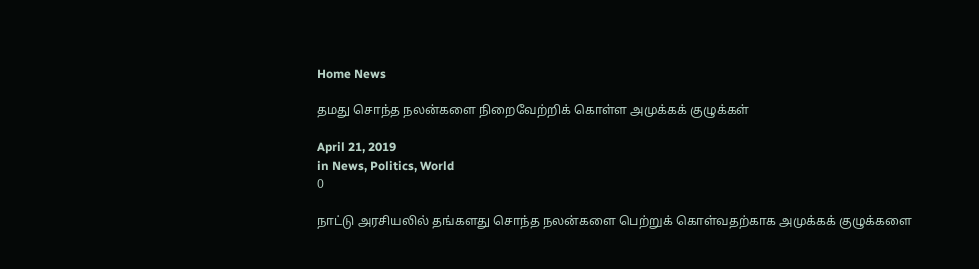Home News

தமது சொந்த நலன்களை நிறைவேற்றிக் கொள்ள அமுக்கக் குழுக்கள்

April 21, 2019
in News, Politics, World
0

நாட்டு அரசியலில் தங்களது சொந்த நலன்களை பெற்றுக் கொள்வதற்காக அமுக்கக் குழுக்களை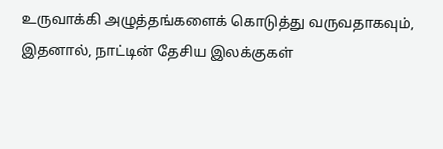உருவாக்கி அழுத்தங்களைக் கொடுத்து வருவதாகவும், இதனால், நாட்டின் தேசிய இலக்குகள்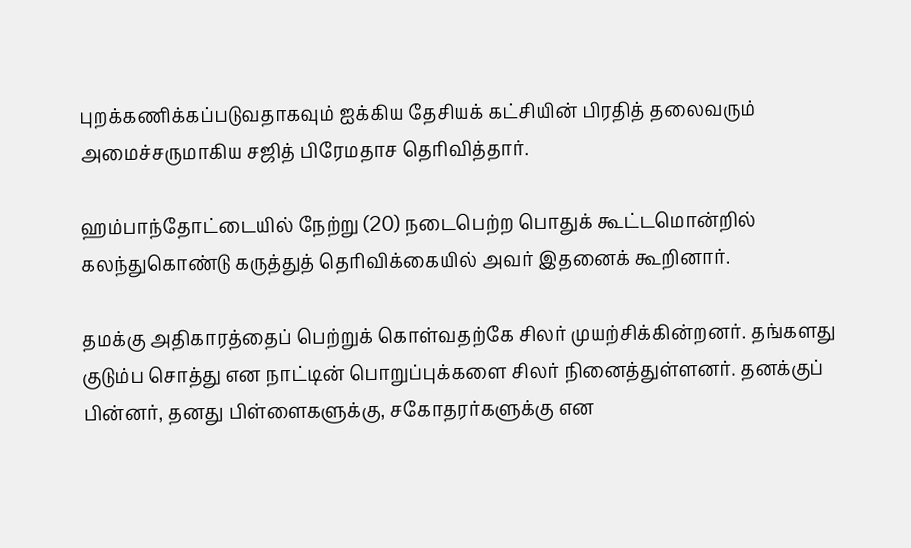புறக்கணிக்கப்படுவதாகவும் ஐக்கிய தேசியக் கட்சியின் பிரதித் தலைவரும் அமைச்சருமாகிய சஜித் பிரேமதாச தெரிவித்தார்.

ஹம்பாந்தோட்டையில் நேற்று (20) நடைபெற்ற பொதுக் கூட்டமொன்றில் கலந்துகொண்டு கருத்துத் தெரிவிக்கையில் அவர் இதனைக் கூறினார்.

தமக்கு அதிகாரத்தைப் பெற்றுக் கொள்வதற்கே சிலர் முயற்சிக்கின்றனர். தங்களது குடும்ப சொத்து என நாட்டின் பொறுப்புக்களை சிலர் நினைத்துள்ளனர். தனக்குப் பின்னர், தனது பிள்ளைகளுக்கு, சகோதரர்களுக்கு என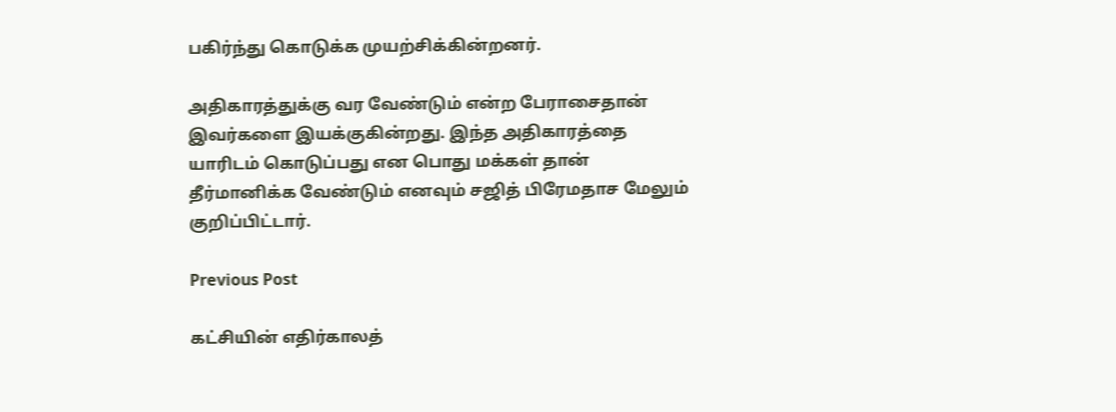பகிர்ந்து கொடுக்க முயற்சிக்கின்றனர்.

அதிகாரத்துக்கு வர வேண்டும் என்ற பேராசைதான் இவர்களை இயக்குகின்றது. இந்த அதிகாரத்தை யாரிடம் கொடுப்பது என பொது மக்கள் தான் தீர்மானிக்க வேண்டும் எனவும் சஜித் பிரேமதாச மேலும் குறிப்பிட்டார்.

Previous Post

கட்சியின் எதிர்காலத்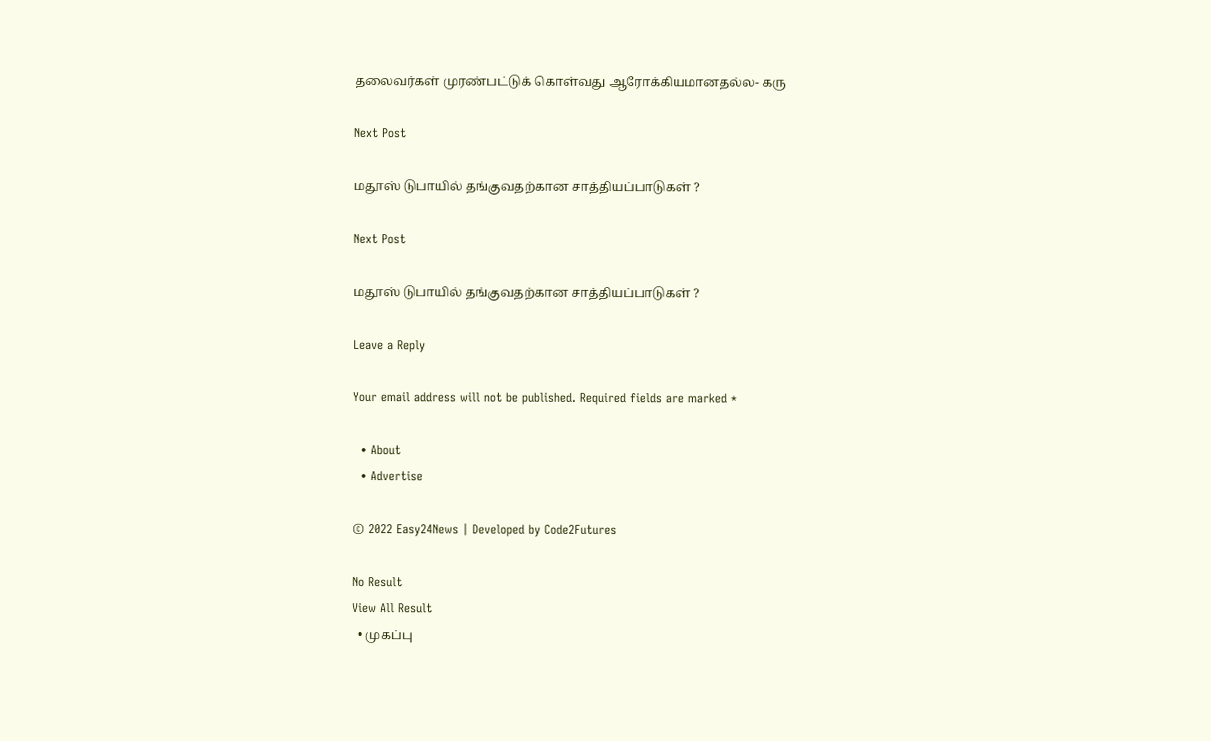தலைவர்கள் முரண்பட்டுக் கொள்வது ஆரோக்கியமானதல்ல- கரு

Next Post

மதூஸ் டுபாயில் தங்குவதற்கான சாத்தியப்பாடுகள் ?

Next Post

மதூஸ் டுபாயில் தங்குவதற்கான சாத்தியப்பாடுகள் ?

Leave a Reply

Your email address will not be published. Required fields are marked *

  • About
  • Advertise

© 2022 Easy24News | Developed by Code2Futures

No Result
View All Result
  • முகப்பு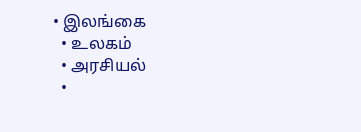• இலங்கை
  • உலகம்
  • அரசியல்
  •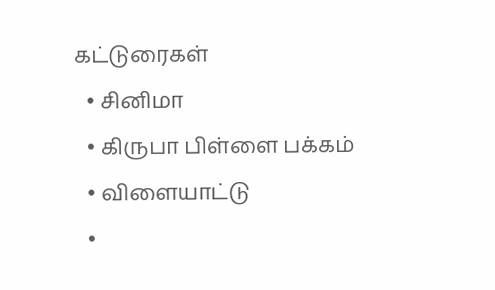கட்டுரைகள்
  • சினிமா
  • கிருபா பிள்ளை பக்கம்
  • விளையாட்டு
  •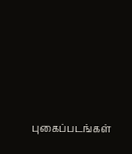புகைப்படங்கள்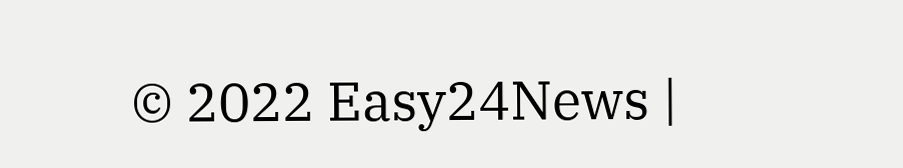© 2022 Easy24News |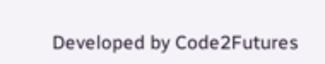Developed by Code2Futures